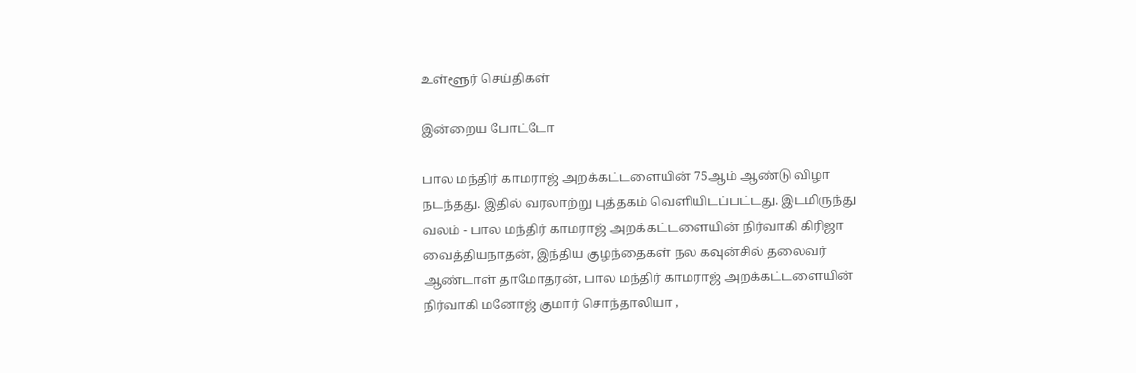உள்ளூர் செய்திகள்

இன்றைய போட்டோ

பால மந்திர் காமராஜ் அறக்கட்டளையின் 75ஆம் ஆண்டு விழா நடந்தது. இதில் வரலாற்று புத்தகம் வெளியிடப்பட்டது. இடமிருந்து வலம் - பால மந்திர் காமராஜ் அறக்கட்டளையின் நிர்வாகி கிரிஜா வைத்தியநாதன், இந்திய குழந்தைகள் நல கவுன்சில் தலைவர் ஆண்டாள் தாமோதரன், பால மந்திர் காமராஜ் அறக்கட்டளையின் நிர்வாகி மனோஜ் குமார் சொந்தாலியா ,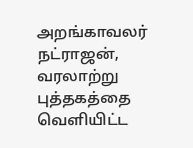அறங்காவலர் நட்ராஜன், வரலாற்று புத்தகத்தை வெளியிட்ட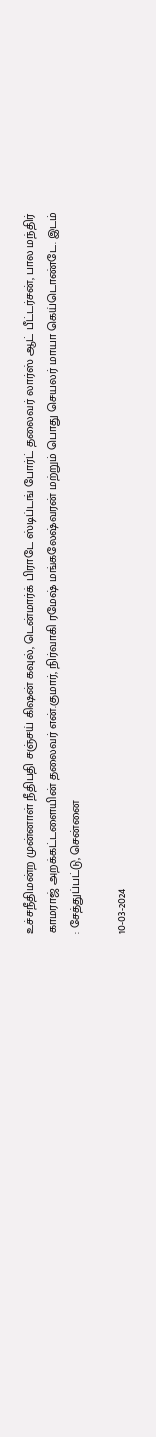உச்சநீதிமன்ற முன்னாள் நீதிபதி சஞ்சய் கிஷன் கவுல், டென்மார்க் பிராடே ஸ்டிப்டங் போர்ட் தலைவர் லார்ஸ் ஆட் பீட்டர்சன், பால மந்திர் காமராஜ் அறக்கட்டளையின் தலைவர் என்.குமார், நிர்வாகி ரமேஷ் மங்கலேஷ்வரன் மற்றும் பொது செயலர் மாயா கெய்டொண்டே. இடம் : சேத்துப்பட்டு, சென்னை

10-03-2024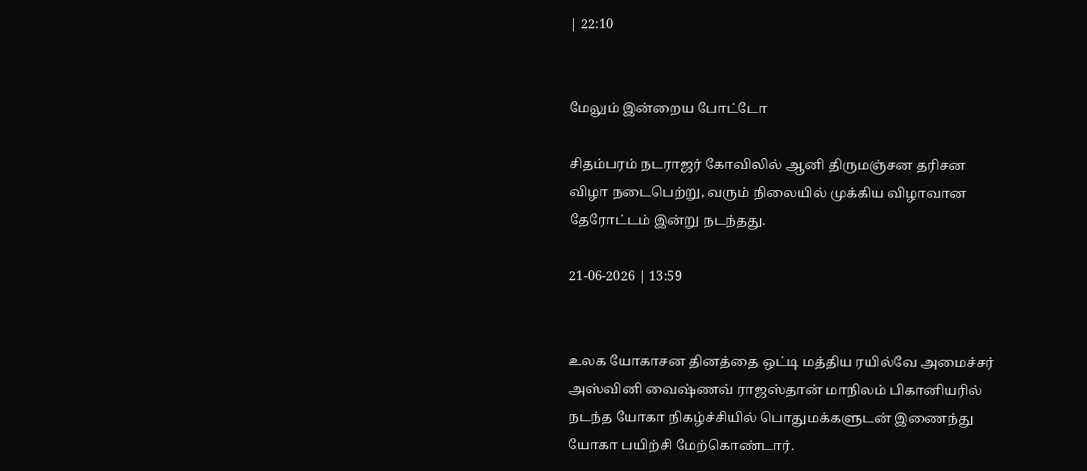| 22:10


மேலும் இன்றைய போட்டோ

சிதம்பரம் நடராஜர் கோவிலில் ஆனி திருமஞ்சன தரிசன விழா நடைபெற்று, வரும் நிலையில் முக்கிய விழாவான தேரோட்டம் இன்று நடந்தது.

21-06-2026 | 13:59


உலக யோகாசன தினத்தை ஒட்டி மத்திய ரயில்வே அமைச்சர் அஸ்வினி வைஷ்ணவ் ராஜஸ்தான் மாநிலம் பிகானியரில் நடந்த யோகா நிகழ்ச்சியில் பொதுமக்களுடன் இணைந்து யோகா பயிற்சி மேற்கொண்டார்.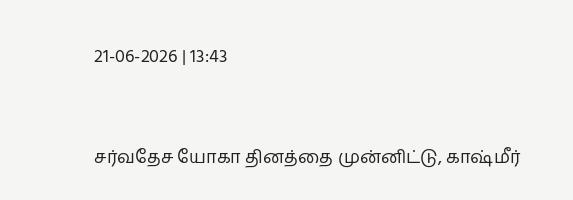21-06-2026 | 13:43


சர்வதேச யோகா தினத்தை முன்னிட்டு, காஷ்மீர்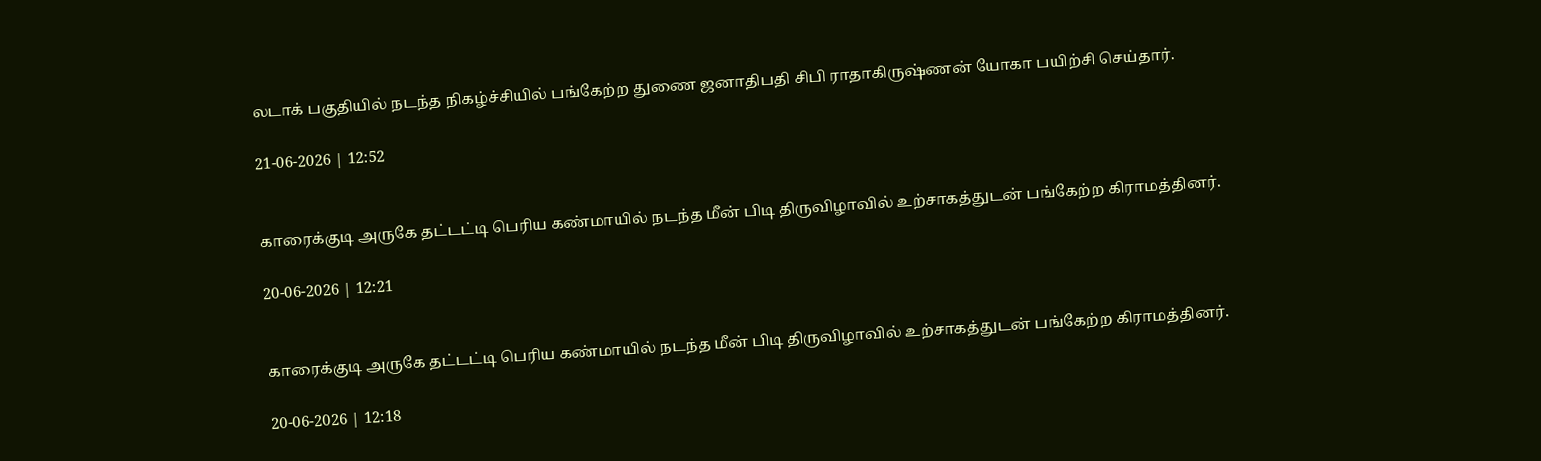லடாக் பகுதியில் நடந்த நிகழ்ச்சியில் பங்கேற்ற துணை ஜனாதிபதி சிபி ராதாகிருஷ்ணன் யோகா பயிற்சி செய்தார்.

21-06-2026 | 12:52


காரைக்குடி அருகே தட்டட்டி பெரிய கண்மாயில் நடந்த மீன் பிடி திருவிழாவில் உற்சாகத்துடன் பங்கேற்ற கிராமத்தினர்.

20-06-2026 | 12:21


காரைக்குடி அருகே தட்டட்டி பெரிய கண்மாயில் நடந்த மீன் பிடி திருவிழாவில் உற்சாகத்துடன் பங்கேற்ற கிராமத்தினர்.

20-06-2026 | 12:18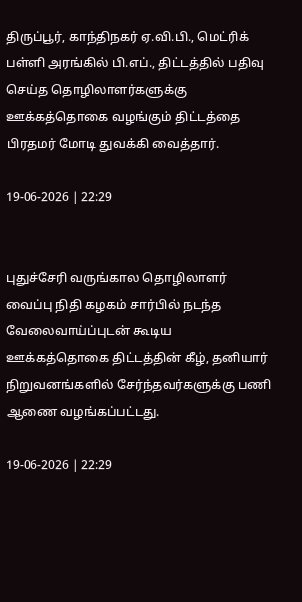திருப்பூர், காந்திநகர் ஏ.வி.பி., மெட்ரிக் பள்ளி அரங்கில் பி.எப்., திட்டத்தில் பதிவு செய்த தொழிலாளர்களுக்கு ஊக்கத்தொகை வழங்கும் திட்டத்தை பிரதமர் மோடி துவக்கி வைத்தார்.

19-06-2026 | 22:29


புதுச்சேரி வருங்கால தொழிலாளர் வைப்பு நிதி கழகம் சார்பில் நடந்த வேலைவாய்ப்புடன் கூடிய ஊக்கத்தொகை திட்டத்தின் கீழ், தனியார் நிறுவனங்களில் சேர்ந்தவர்களுக்கு பணி ஆணை வழங்கப்பட்டது.

19-06-2026 | 22:29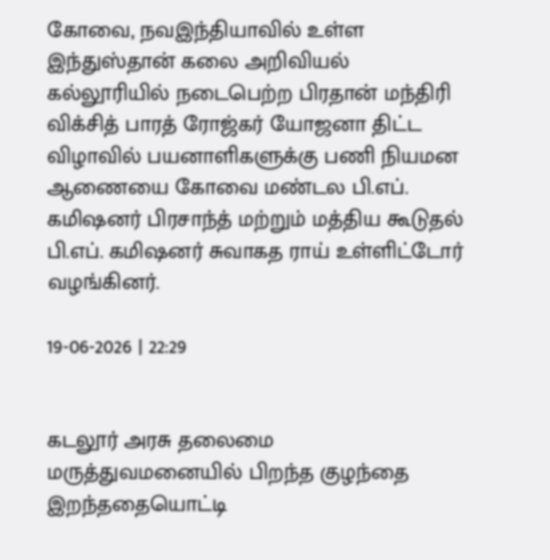கோவை, நவஇந்தியாவில் உள்ள இந்துஸ்தான் கலை அறிவியல் கல்லூரியில் நடைபெற்ற பிரதான் மந்திரி விக்சித் பாரத் ரோஜ்கர் யோஜனா திட்ட விழாவில் பயனாளிகளுக்கு பணி நியமன ஆணையை கோவை மண்டல பி.எப். கமிஷனர் பிரசாந்த் மற்றும் மத்திய கூடுதல் பி.எப். கமிஷனர் சுவாகத ராய் உள்ளிட்டோர் வழங்கினர்.

19-06-2026 | 22:29


கடலூர் அரசு தலைமை மருத்துவமனையில் பிறந்த குழந்தை இறந்ததையொட்டி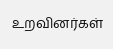உறவினர்கள்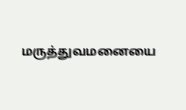மருத்துவமனையை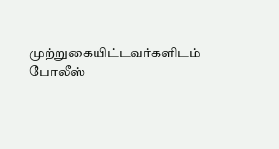முற்றுகையிட்டவர்களிடம் போலீஸ்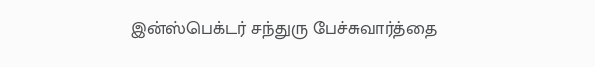இன்ஸ்பெக்டர் சந்துரு பேச்சுவார்த்தை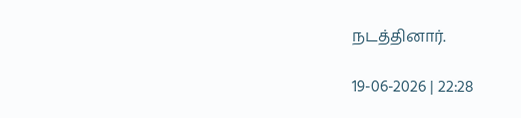நடத்தினார்.

19-06-2026 | 22:28